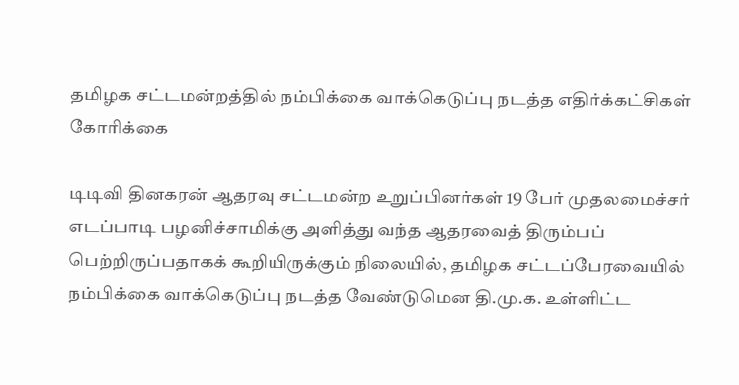தமிழக சட்டமன்றத்தில் நம்பிக்கை வாக்கெடுப்பு நடத்த எதிர்க்கட்சிகள் கோரிக்கை

டிடிவி தினகரன் ஆதரவு சட்டமன்ற உறுப்பினர்கள் 19 பேர் முதலமைச்சர் எடப்பாடி பழனிச்சாமிக்கு அளித்து வந்த ஆதரவைத் திரும்பப் பெற்றிருப்பதாகக் கூறியிருக்கும் நிலையில், தமிழக சட்டப்பேரவையில் நம்பிக்கை வாக்கெடுப்பு நடத்த வேண்டுமென தி.மு.க. உள்ளிட்ட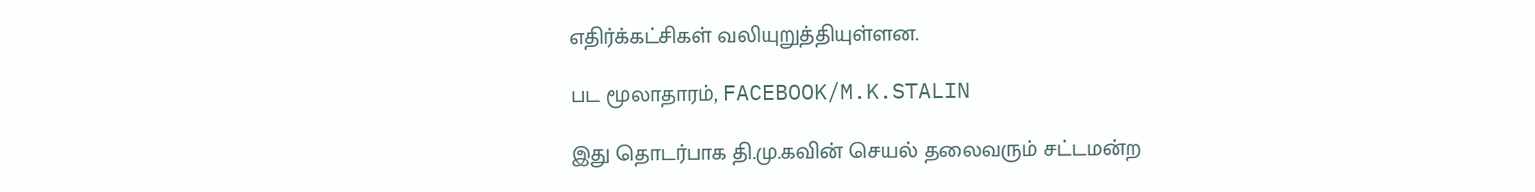எதிர்க்கட்சிகள் வலியுறுத்தியுள்ளன.

பட மூலாதாரம், FACEBOOK/M.K.STALIN

இது தொடர்பாக தி.மு.கவின் செயல் தலைவரும் சட்டமன்ற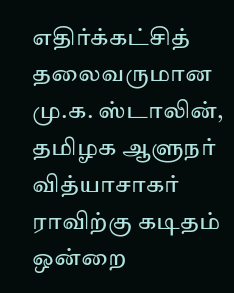எதிர்க்கட்சித் தலைவருமான மு.க. ஸ்டாலின், தமிழக ஆளுநர் வித்யாசாகர் ராவிற்கு கடிதம் ஒன்றை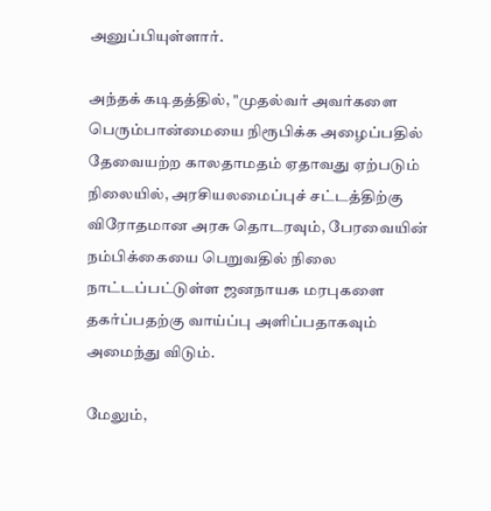அனுப்பியுள்ளார்.

அந்தக் கடிதத்தில், "முதல்வர் அவர்களை பெரும்பான்மையை நிரூபிக்க அழைப்பதில் தேவையற்ற காலதாமதம் ஏதாவது ஏற்படும் நிலையில், அரசியலமைப்புச் சட்டத்திற்கு விரோதமான அரசு தொடரவும், பேரவையின் நம்பிக்கையை பெறுவதில் நிலை நாட்டப்பட்டுள்ள ஜனநாயக மரபுகளை தகர்ப்பதற்கு வாய்ப்பு அளிப்பதாகவும் அமைந்து விடும்.

மேலும்,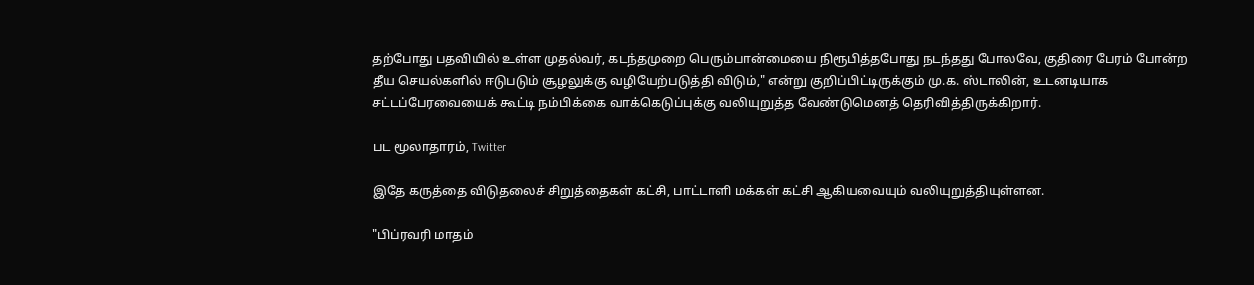தற்போது பதவியில் உள்ள முதல்வர், கடந்தமுறை பெரும்பான்மையை நிரூபித்தபோது நடந்தது போலவே, குதிரை பேரம் போன்ற தீய செயல்களில் ஈடுபடும் சூழலுக்கு வழியேற்படுத்தி விடும்," என்று குறிப்பிட்டிருக்கும் மு.க. ஸ்டாலின், உடனடியாக சட்டப்பேரவையைக் கூட்டி நம்பிக்கை வாக்கெடுப்புக்கு வலியுறுத்த வேண்டுமெனத் தெரிவித்திருக்கிறார்.

பட மூலாதாரம், Twitter

இதே கருத்தை விடுதலைச் சிறுத்தைகள் கட்சி, பாட்டாளி மக்கள் கட்சி ஆகியவையும் வலியுறுத்தியுள்ளன.

"பிப்ரவரி மாதம்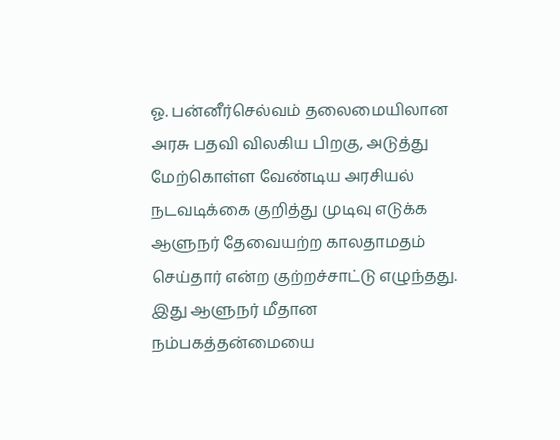ஓ. பன்னீர்செல்வம் தலைமையிலான அரசு பதவி விலகிய பிறகு, அடுத்து மேற்கொள்ள வேண்டிய அரசியல் நடவடிக்கை குறித்து முடிவு எடுக்க ஆளுநர் தேவையற்ற காலதாமதம் செய்தார் என்ற குற்றச்சாட்டு எழுந்தது. இது ஆளுநர் மீதான நம்பகத்தன்மையை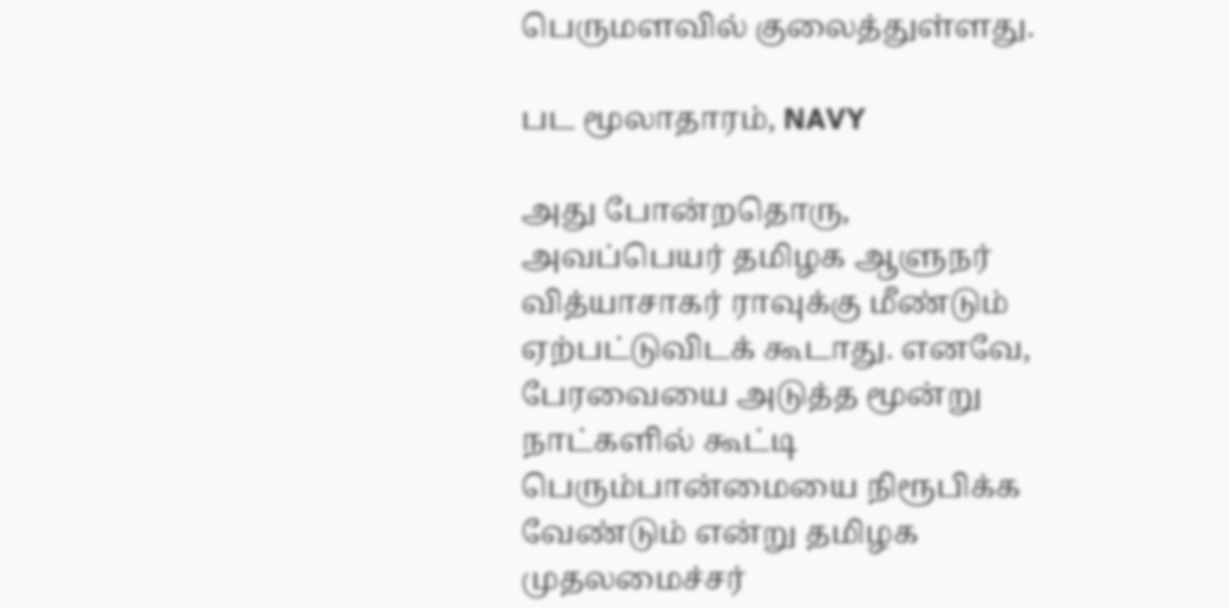பெருமளவில் குலைத்துள்ளது.

பட மூலாதாரம், NAVY

அது போன்றதொரு, அவப்பெயர் தமிழக ஆளுநர் வித்யாசாகர் ராவுக்கு மீண்டும் ஏற்பட்டுவிடக் கூடாது. எனவே, பேரவையை அடுத்த மூன்று நாட்களில் கூட்டி பெரும்பான்மையை நிரூபிக்க வேண்டும் என்று தமிழக முதலமைச்சர்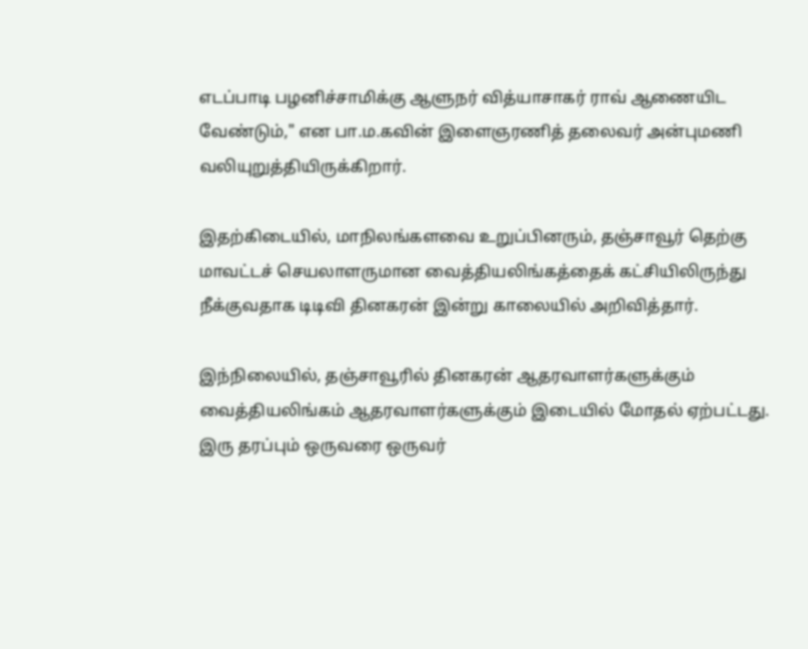எடப்பாடி பழனிச்சாமிக்கு ஆளுநர் வித்யாசாகர் ராவ் ஆணையிட வேண்டும்," என பா.ம.கவின் இளைஞரணித் தலைவர் அன்புமணி வலியுறுத்தியிருக்கிறார்.

இதற்கிடையில், மாநிலங்களவை உறுப்பினரும், தஞ்சாவூர் தெற்கு மாவட்டச் செயலாளருமான வைத்தியலிங்கத்தைக் கட்சியிலிருந்து நீக்குவதாக டிடிவி தினகரன் இன்று காலையில் அறிவித்தார்.

இந்நிலையில், தஞ்சாவூரில் தினகரன் ஆதரவாளர்களுக்கும் வைத்தியலிங்கம் ஆதரவாளர்களுக்கும் இடையில் மோதல் ஏற்பட்டது. இரு தரப்பும் ஒருவரை ஒருவர்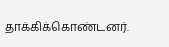தாக்கிக்கொண்டனர்.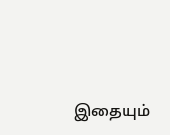இதையும்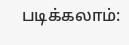படிக்கலாம்: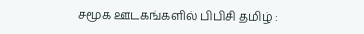சமூக ஊடகங்களில் பிபிசி தமிழ் :